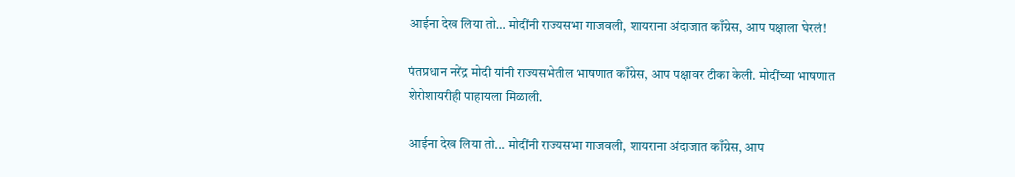आईना देख लिया तो… मोदींनी राज्यसभा गाजवली, शायराना अंदाजात काँग्रेस, आप पक्षाला घेरलं!

पंतप्रधान नरेंद्र मोदी यांनी राज्यसभेतील भाषणात काँग्रेस, आप पक्षावर टीका केली. मोदींच्या भाषणात शेरोशायरीही पाहायला मिळाली.

आईना देख लिया तो... मोदींनी राज्यसभा गाजवली, शायराना अंदाजात काँग्रेस, आप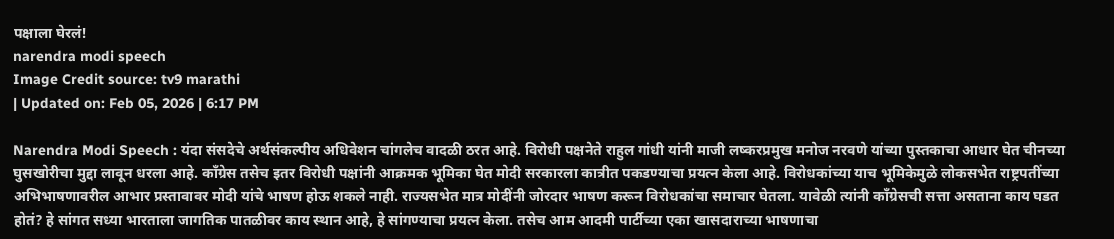पक्षाला घेरलं!
narendra modi speech
Image Credit source: tv9 marathi
| Updated on: Feb 05, 2026 | 6:17 PM

Narendra Modi Speech : यंदा संसदेचे अर्थसंकल्पीय अधिवेशन चांगलेच वादळी ठरत आहे. विरोधी पक्षनेते राहुल गांधी यांनी माजी लष्करप्रमुख मनोज नरवणे यांच्या पुस्तकाचा आधार घेत चीनच्या घुसखोरीचा मुद्दा लावून धरला आहे. काँग्रेस तसेच इतर विरोधी पक्षांनी आक्रमक भूमिका घेत मोदी सरकारला कात्रीत पकडण्याचा प्रयत्न केला आहे. विरोधकांच्या याच भूमिकेमुळे लोकसभेत राष्ट्रपतींच्या अभिभाषणावरील आभार प्रस्तावावर मोदी यांचे भाषण होऊ शकले नाही. राज्यसभेत मात्र मोदींनी जोरदार भाषण करून विरोधकांचा समाचार घेतला. यावेळी त्यांनी काँग्रेसची सत्ता असताना काय घडत होतं? हे सांगत सध्या भारताला जागतिक पातळीवर काय स्थान आहे, हे सांगण्याचा प्रयत्न केला. तसेच आम आदमी पार्टीच्या एका खासदाराच्या भाषणाचा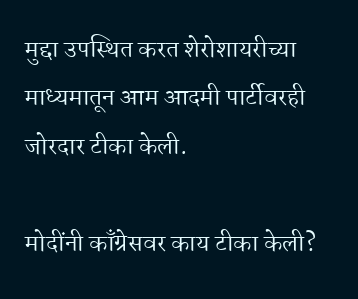मुद्दा उपस्थित करत शेरोशायरीच्या माध्यमातून आम आदमी पार्टीवरही जोरदार टीका केली.

मोदींनी काँग्रेसवर काय टीका केली?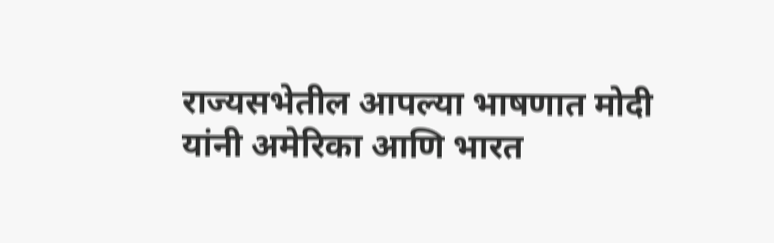राज्यसभेतील आपल्या भाषणात मोदी यांनी अमेरिका आणि भारत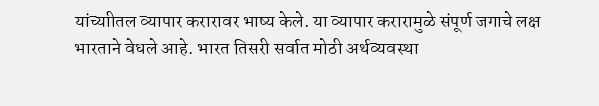यांच्याीतल व्यापार करारावर भाष्य केले. या व्यापार करारामुळे संपूर्ण जगाचे लक्ष भारताने वेधले आहे. भारत तिसरी सर्वात मोठी अर्थव्यवस्था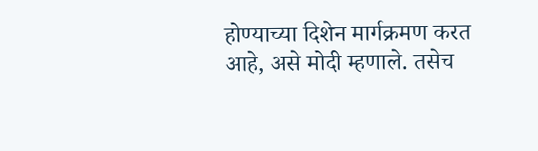होण्याच्या दिशेन मार्गक्रमण करत आहे, असे मोदी म्हणाले. तसेच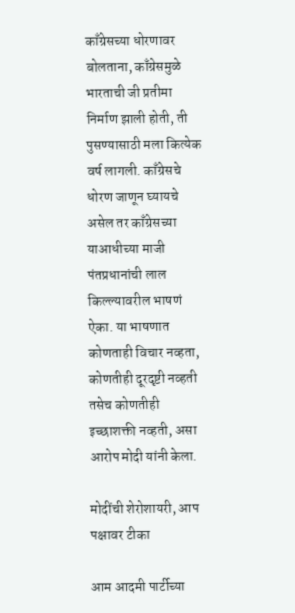काँग्रेसच्या धोरणावर बोलताना, काँग्रेसमुळे भारताची जी प्रतीमा निर्माण झाली होती, ती पुसण्यासाठी मला कित्येक वर्ष लागली. काँग्रेसचे धोरण जाणून घ्यायचे असेल तर काँग्रेसच्या याआधीच्या माजी पंतप्रधानांची लाल किल्ल्यावरील भाषणं ऐका. या भाषणात कोणताही विचार नव्हता, कोणतीही दूरदृष्टी नव्हती तसेच कोणतीही इच्छाशक्ती नव्हती, असा आरोप मोदी यांनी केला.

मोदींची शेरोशायरी, आप पक्षावर टीका

आम आदमी पार्टीच्या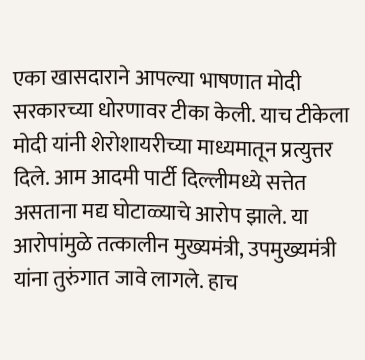एका खासदाराने आपल्या भाषणात मोदी सरकारच्या धोरणावर टीका केली. याच टीकेला मोदी यांनी शेरोशायरीच्या माध्यमातून प्रत्युत्तर दिले. आम आदमी पार्टी दिल्लीमध्ये सत्तेत असताना मद्य घोटाळ्याचे आरोप झाले. या आरोपांमुळे तत्कालीन मुख्यमंत्री, उपमुख्यमंत्री यांना तुरुंगात जावे लागले. हाच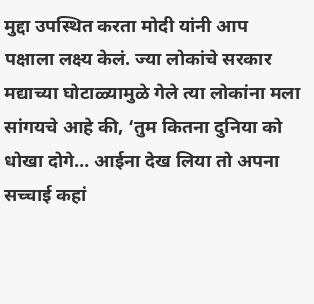मुद्दा उपस्थित करता मोदी यांनी आप पक्षाला लक्ष्य केलं. ज्या लोकांचे सरकार मद्याच्या घोटाळ्यामुळे गेले त्या लोकांना मला सांगयचे आहे की, ‘तुम कितना दुनिया को धोखा दोगे… आईना देख लिया तो अपना सच्चाई कहां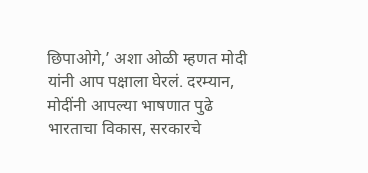छिपाओगे,’ अशा ओळी म्हणत मोदी यांनी आप पक्षाला घेरलं. दरम्यान, मोदींनी आपल्या भाषणात पुढे भारताचा विकास, सरकारचे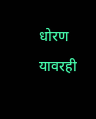धोरण यावरही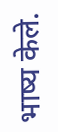भाष्य केले.